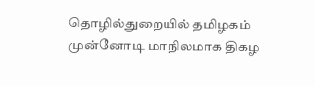தொழில்துறையில் தமிழகம் முன்னோடி மாநிலமாக திகழ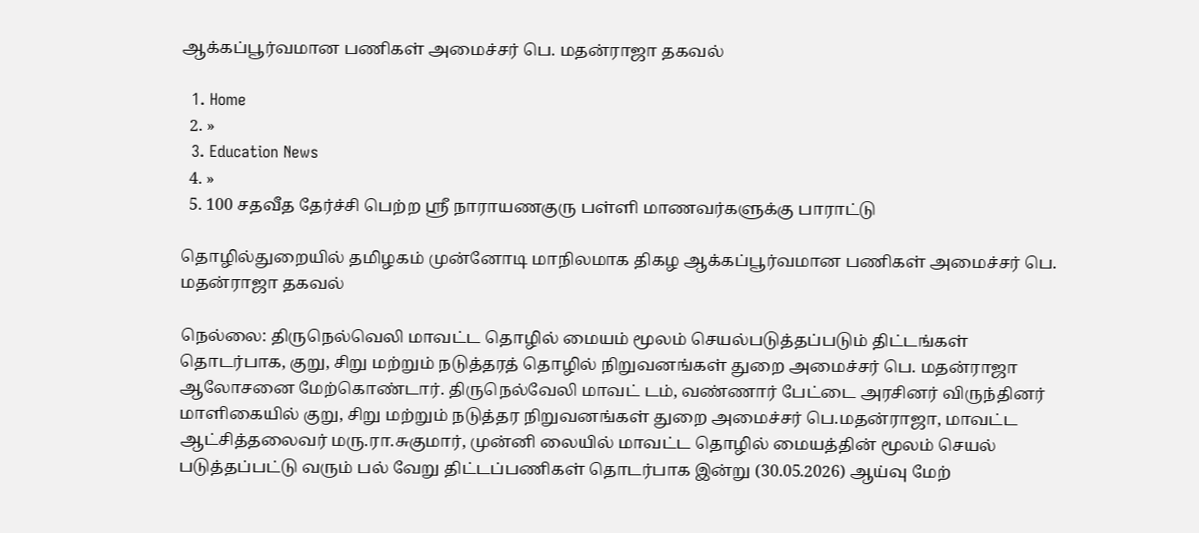ஆக்கப்பூர்வமான பணிகள் அமைச்சர் பெ. மதன்ராஜா தகவல்

  1. Home
  2. »
  3. Education News
  4. »
  5. 100 சதவீத தேர்ச்சி பெற்ற ஸ்ரீ நாராயணகுரு பள்ளி மாணவர்களுக்கு பாராட்டு

தொழில்துறையில் தமிழகம் முன்னோடி மாநிலமாக திகழ ஆக்கப்பூர்வமான பணிகள் அமைச்சர் பெ. மதன்ராஜா தகவல்

நெல்லை: திருநெல்வெலி மாவட்ட தொழில் மையம் மூலம் செயல்படுத்தப்படும் திட்டங்கள் தொடர்பாக, குறு, சிறு மற்றும் நடுத்தரத் தொழில் நிறுவனங்கள் துறை அமைச்சர் பெ. மதன்ராஜா ஆலோசனை மேற்கொண்டார். திருநெல்வேலி மாவட் டம், வண்ணார் பேட்டை அரசினர் விருந்தினர் மாளிகையில் குறு, சிறு மற்றும் நடுத்தர நிறுவனங்கள் துறை அமைச்சர் பெ.மதன்ராஜா, மாவட்ட ஆட்சித்தலைவர் மரு.ரா.சுகுமார், முன்னி லையில் மாவட்ட தொழில் மையத்தின் மூலம் செயல் படுத்தப்பட்டு வரும் பல் வேறு திட்டப்பணிகள் தொடர்பாக இன்று (30.05.2026) ஆய்வு மேற்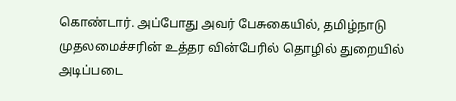கொண்டார். அப்போது அவர் பேசுகையில், தமிழ்நாடு முதலமைச்சரின் உத்தர வின்பேரில் தொழில் துறையில் அடிப்படை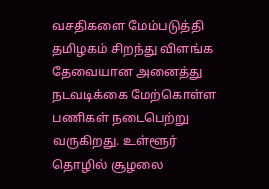வசதிகளை மேம்படுத்தி தமிழகம் சிறந்து விளங்க தேவையான அனைத்து நடவடிக்கை மேற்கொள்ள பணிகள் நடைபெற்று வருகிறது. உள்ளூர் தொழில் சூழலை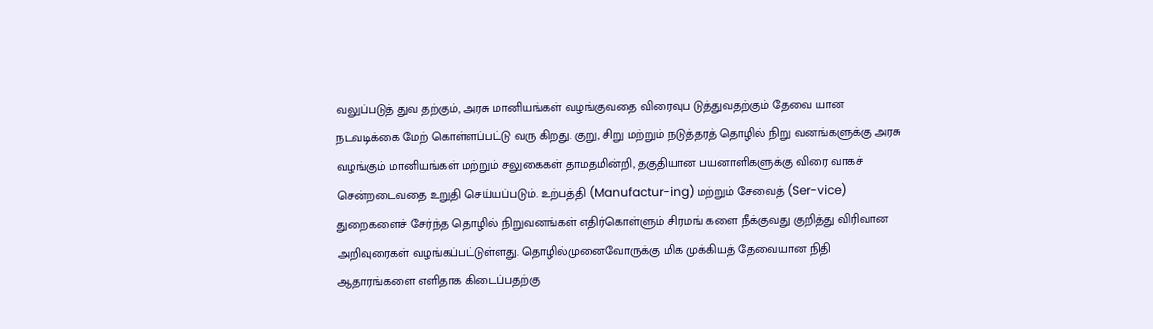வலுப்படுத் துவ தற்கும், அரசு மானியங்கள் வழங்குவதை விரைவுப டுத்துவதற்கும் தேவை யான நடவடிக்கை மேற் கொள்ளப்பட்டு வரு கிறது. குறு, சிறு மற்றும் நடுத்தரத் தொழில் நிறு வனங்களுக்கு அரசு வழங்கும் மானியங்கள் மற்றும் சலுகைகள் தாமதமின்றி, தகுதியான பயனாளிகளுக்கு விரை வாகச் சென்றடைவதை உறுதி செய்யப்படும். உற்பத்தி (Manufactur-ing) மற்றும் சேவைத் (Ser-vice) துறைகளைச் சேர்ந்த தொழில் நிறுவனங்கள் எதிர்கொள்ளும் சிரமங் களை நீக்குவது குறித்து விரிவான அறிவுரைகள் வழங்கப்பட்டுள்ளது. தொழில்முனைவோருக்கு மிக முக்கியத் தேவையான நிதி ஆதாரங்களை எளிதாக கிடைப்பதற்கு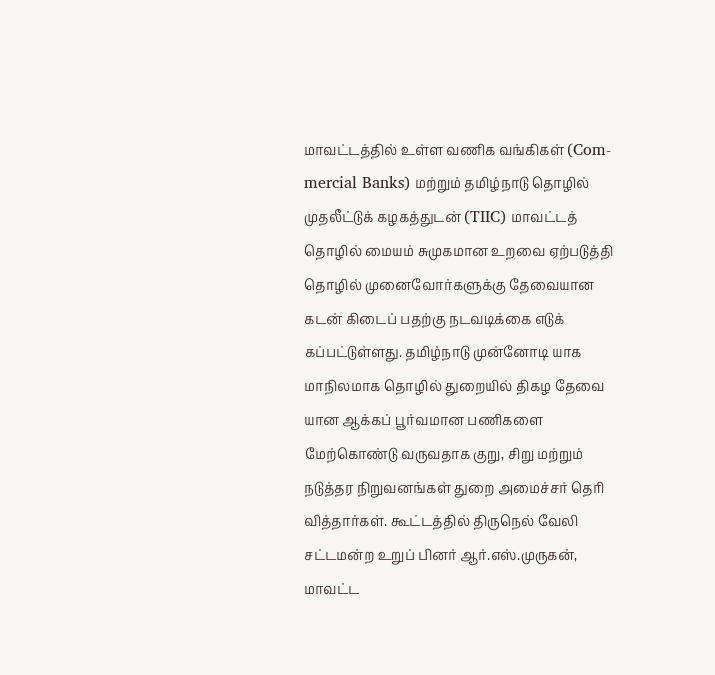மாவட்டத்தில் உள்ள வணிக வங்கிகள் (Com-mercial Banks) மற்றும் தமிழ்நாடு தொழில் முதலீட்டுக் கழகத்துடன் (TIIC) மாவட்டத் தொழில் மையம் சுமுகமான உறவை ஏற்படுத்தி தொழில் முனைவோர்களுக்கு தேவையான கடன் கிடைப் பதற்கு நடவடிக்கை எடுக் கப்பட்டுள்ளது. தமிழ்நாடு முன்னோடி யாக மாநிலமாக தொழில் துறையில் திகழ தேவை யான ஆக்கப் பூர்வமான பணிகளை மேற்கொண்டு வருவதாக குறு, சிறு மற்றும் நடுத்தர நிறுவனங்கள் துறை அமைச்சர் தெரி வித்தார்கள். கூட்டத்தில் திருநெல் வேலி சட்டமன்ற உறுப் பினர் ஆர்.எஸ்.முருகன், மாவட்ட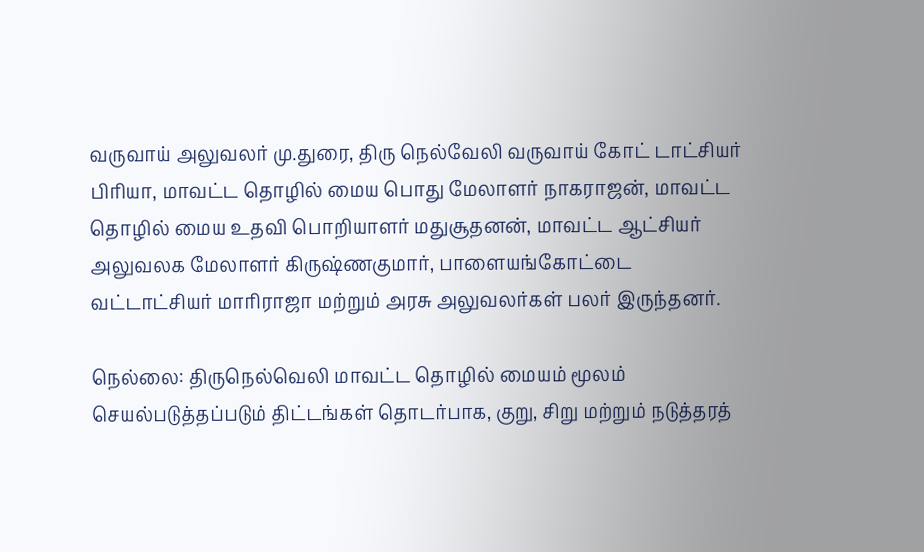வருவாய் அலுவலர் மு.துரை, திரு நெல்வேலி வருவாய் கோட் டாட்சியர் பிரியா, மாவட்ட தொழில் மைய பொது மேலாளர் நாகராஜன், மாவட்ட தொழில் மைய உதவி பொறியாளர் மதுசூதனன், மாவட்ட ஆட்சியர் அலுவலக மேலாளர் கிருஷ்ணகுமார், பாளையங்கோட்டை வட்டாட்சியர் மாரிராஜா மற்றும் அரசு அலுவலர்கள் பலர் இருந்தனர்.

நெல்லை: திருநெல்வெலி மாவட்ட தொழில் மையம் மூலம் செயல்படுத்தப்படும் திட்டங்கள் தொடர்பாக, குறு, சிறு மற்றும் நடுத்தரத்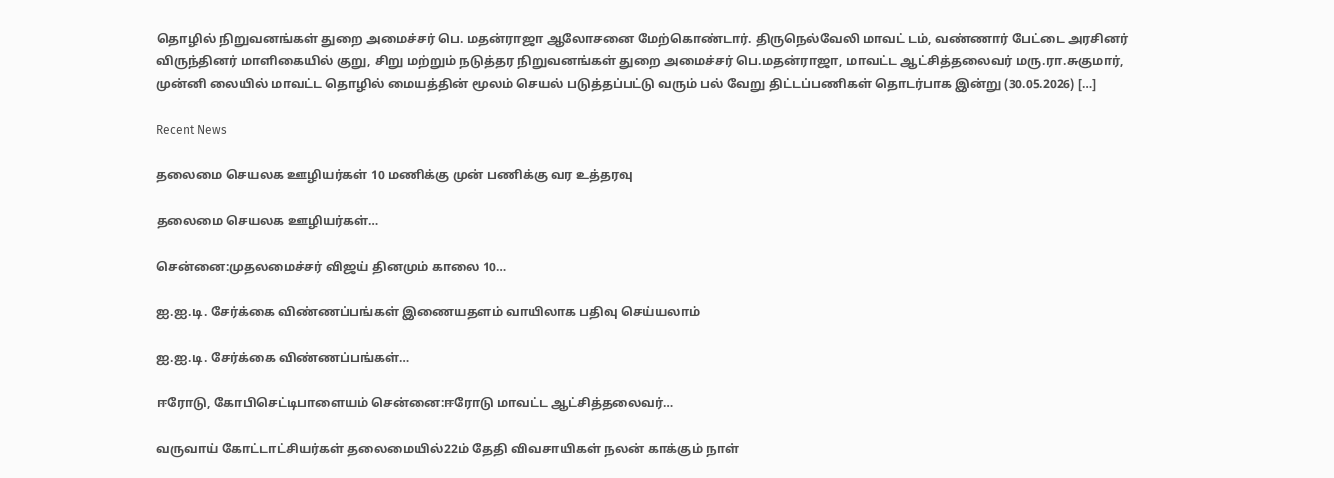தொழில் நிறுவனங்கள் துறை அமைச்சர் பெ. மதன்ராஜா ஆலோசனை மேற்கொண்டார். திருநெல்வேலி மாவட் டம், வண்ணார் பேட்டை அரசினர் விருந்தினர் மாளிகையில் குறு, சிறு மற்றும் நடுத்தர நிறுவனங்கள் துறை அமைச்சர் பெ.மதன்ராஜா, மாவட்ட ஆட்சித்தலைவர் மரு.ரா.சுகுமார், முன்னி லையில் மாவட்ட தொழில் மையத்தின் மூலம் செயல் படுத்தப்பட்டு வரும் பல் வேறு திட்டப்பணிகள் தொடர்பாக இன்று (30.05.2026) […]

Recent News

தலைமை செயலக ஊழியர்கள் 10 மணிக்கு முன் பணிக்கு வர உத்தரவு

தலைமை செயலக ஊழியர்கள்…

சென்னை:முதலமைச்சர் விஜய் தினமும் காலை 10…

ஐ.ஐ.டி. சேர்க்கை விண்ணப்பங்கள் இணையதளம் வாயிலாக பதிவு செய்யலாம்

ஐ.ஐ.டி. சேர்க்கை விண்ணப்பங்கள்…

ஈரோடு, கோபிசெட்டிபாளையம் சென்னை:ஈரோடு மாவட்ட ஆட்சித்தலைவர்…

வருவாய் கோட்டாட்சியர்கள் தலைமையில்22ம் தேதி விவசாயிகள் நலன் காக்கும் நாள்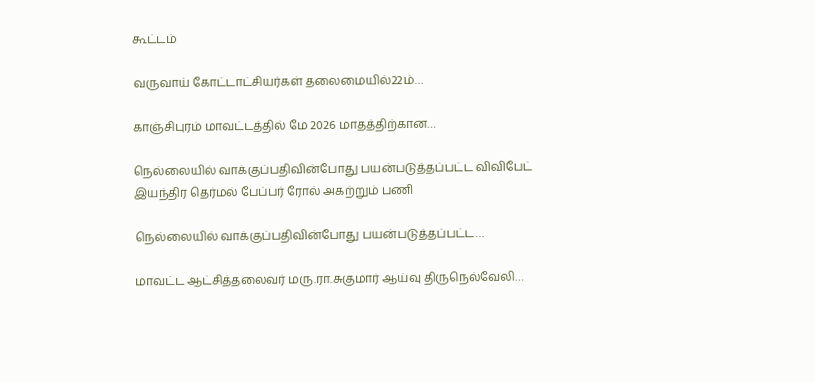கூட்டம்

வருவாய் கோட்டாட்சியர்கள் தலைமையில்22ம்…

காஞ்சிபுரம் மாவட்டத்தில் மே 2026 மாதத்திற்கான…

நெல்லையில் வாக்குப்பதிவின்போது பயன்படுத்தப்பட்ட விவிபேட் இயந்திர தெர்மல் பேப்பர் ரோல் அகற்றும் பணி

நெல்லையில் வாக்குப்பதிவின்போது பயன்படுத்தப்பட்ட…

மாவட்ட ஆட்சித்தலைவர் மரு.ரா.சுகுமார் ஆய்வு திருநெல்வேலி…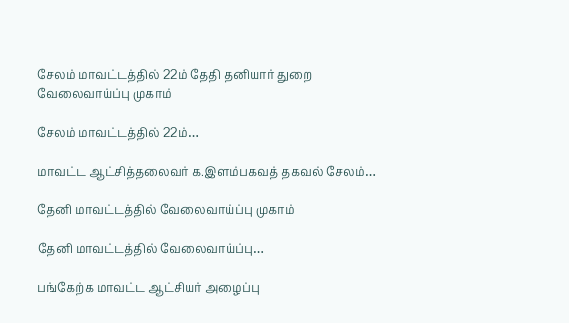சேலம் மாவட்டத்தில் 22ம் தேதி தனியார் துறை வேலைவாய்ப்பு முகாம்

சேலம் மாவட்டத்தில் 22ம்…

மாவட்ட ஆட்சித்தலைவர் க.இளம்பகவத் தகவல் சேலம்…

தேனி மாவட்டத்தில் வேலைவாய்ப்பு முகாம்

தேனி மாவட்டத்தில் வேலைவாய்ப்பு…

பங்கேற்க மாவட்ட ஆட்சியர் அழைப்பு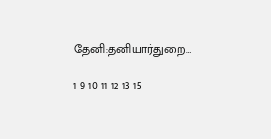தேனி:தனியார்துறை…

1 9 10 11 12 13 15